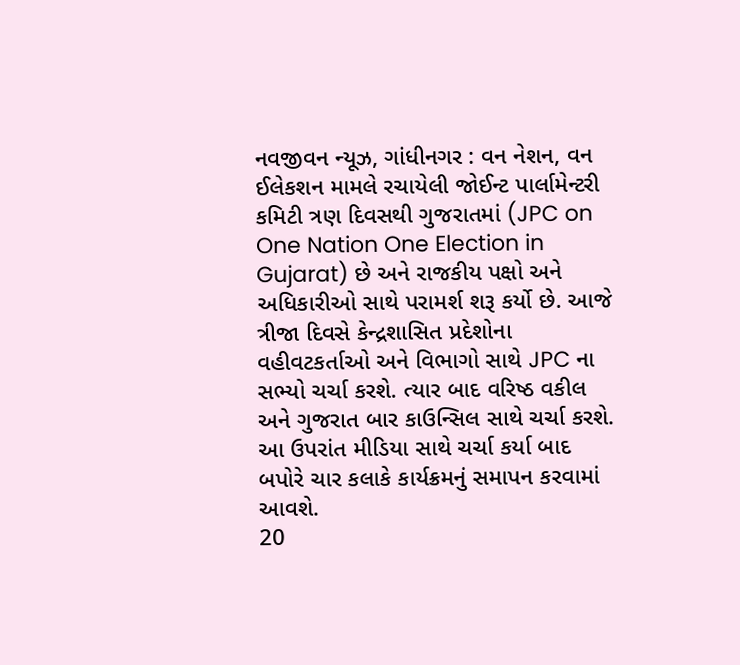નવજીવન ન્યૂઝ, ગાંધીનગર : વન નેશન, વન ઈલેકશન મામલે રચાયેલી જોઈન્ટ પાર્લામેન્ટરી કમિટી ત્રણ દિવસથી ગુજરાતમાં (JPC on One Nation One Election in Gujarat) છે અને રાજકીય પક્ષો અને અધિકારીઓ સાથે પરામર્શ શરૂ કર્યો છે. આજે ત્રીજા દિવસે કેન્દ્રશાસિત પ્રદેશોના વહીવટકર્તાઓ અને વિભાગો સાથે JPC ના સભ્યો ચર્ચા કરશે. ત્યાર બાદ વરિષ્ઠ વકીલ અને ગુજરાત બાર કાઉન્સિલ સાથે ચર્ચા કરશે. આ ઉપરાંત મીડિયા સાથે ચર્ચા કર્યા બાદ બપોરે ચાર કલાકે કાર્યક્રમનું સમાપન કરવામાં આવશે.
20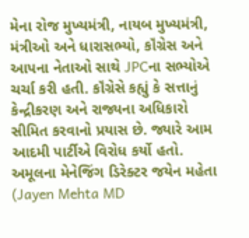મેના રોજ મુખ્યમંત્રી, નાયબ મુખ્યમંત્રી, મંત્રીઓ અને ધારાસભ્યો, કૉંગ્રેસ અને આપના નેતાઓ સાથે JPCના સભ્યોએ ચર્ચા કરી હતી. કૉંગ્રેસે કહ્યું કે સત્તાનું કેન્દ્રીકરણ અને રાજ્યના અધિકારો સીમિત કરવાનો પ્રયાસ છે. જ્યારે આમ આદમી પાર્ટીએ વિરોધ કર્યો હતો. અમૂલના મેનેજિંગ ડિરેક્ટર જયેન મહેતા (Jayen Mehta MD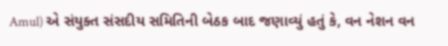Amul) એ સંયુક્ત સંસદીય સમિતિની બેઠક બાદ જણાવ્યું હતું કે, વન નેશન વન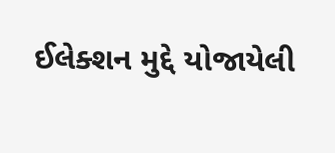ઈલેક્શન મુદ્દે યોજાયેલી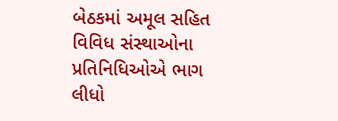બેઠકમાં અમૂલ સહિત વિવિધ સંસ્થાઓના પ્રતિનિધિઓએ ભાગ લીધો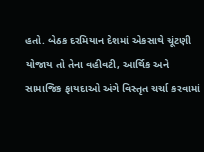હતો. બેઠક દરમિયાન દેશમાં એકસાથે ચૂંટણી યોજાય તો તેના વહીવટી, આર્થિક અને સામાજિક ફાયદાઓ અંગે વિસ્તૃત ચર્ચા કરવામાં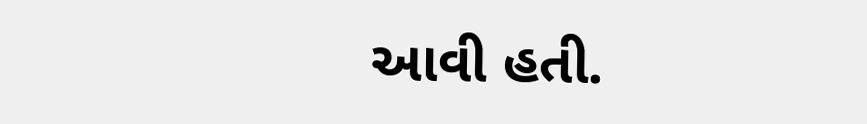આવી હતી.